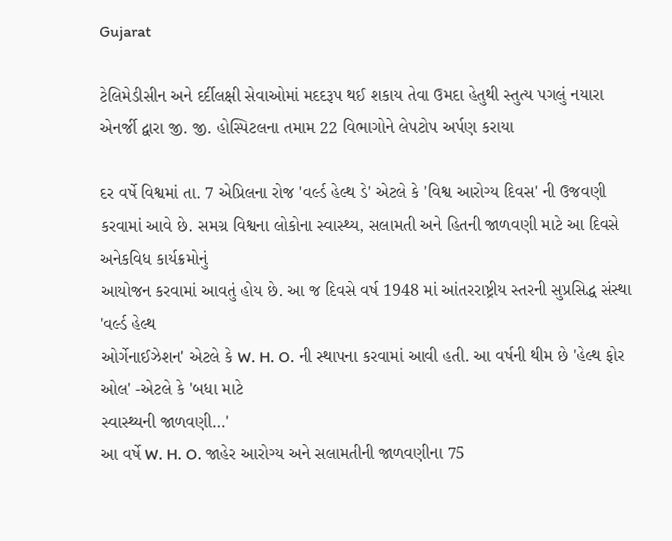Gujarat

ટેલિમેડીસીન અને દર્દીલક્ષી સેવાઓમાં મદદરૂપ થઈ શકાય તેવા ઉમદા હેતુથી સ્તુત્ય પગલું નયારા એનર્જી દ્વારા જી. જી. હોસ્પિટલના તમામ 22 વિભાગોને લેપટોપ અર્પણ કરાયા

દર વર્ષે વિશ્વમાં તા. 7 એપ્રિલના રોજ 'વર્લ્ડ હેલ્થ ડે' એટલે કે 'વિશ્વ આરોગ્ય દિવસ' ની ઉજવણી
કરવામાં આવે છે. સમગ્ર વિશ્વના લોકોના સ્વાસ્થ્ય, સલામતી અને હિતની જાળવણી માટે આ દિવસે અનેકવિધ કાર્યક્રમોનું
આયોજન કરવામાં આવતું હોય છે. આ જ દિવસે વર્ષ 1948 માં આંતરરાષ્ટ્રીય સ્તરની સુપ્રસિદ્ધ સંસ્થા 'વર્લ્ડ હેલ્થ
ઓર્ગેનાઈઝેશન' એટલે કે W. H. O. ની સ્થાપના કરવામાં આવી હતી. આ વર્ષની થીમ છે 'હેલ્થ ફોર ઓલ' -એટલે કે 'બધા માટે
સ્વાસ્થ્યની જાળવણી…'
આ વર્ષે W. H. O. જાહેર આરોગ્ય અને સલામતીની જાળવણીના 75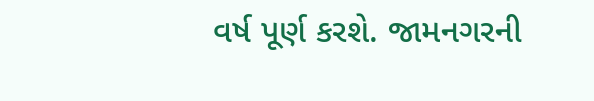વર્ષ પૂર્ણ કરશે. જામનગરની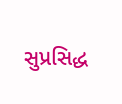સુપ્રસિદ્ધ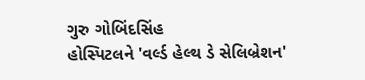ગુરુ ગોબિંદસિંહ
હોસ્પિટલને 'વર્લ્ડ હેલ્થ ડે સેલિબ્રેશન'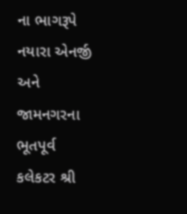ના ભાગરૂપે નયારા એનર્જી અને જામનગરના ભૂતપૂર્વ કલેકટર શ્રી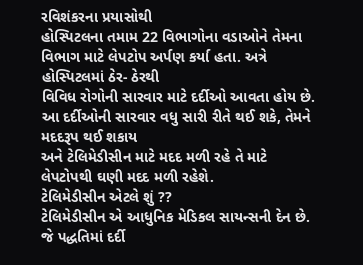રવિશંકરના પ્રયાસોથી
હોસ્પિટલના તમામ 22 વિભાગોના વડાઓને તેમના વિભાગ માટે લેપટોપ અર્પણ કર્યા હતા. અત્રે હોસ્પિટલમાં ઠેર- ઠેરથી
વિવિધ રોગોની સારવાર માટે દર્દીઓ આવતા હોય છે. આ દર્દીઓની સારવાર વધુ સારી રીતે થઈ શકે, તેમને મદદરૂપ થઈ શકાય
અને ટેલિમેડીસીન માટે મદદ મળી રહે તે માટે લેપટોપથી ઘણી મદદ મળી રહેશે.
ટેલિમેડીસીન એટલે શું ??
ટેલિમેડીસીન એ આધુનિક મેડિકલ સાયન્સની દેન છે. જે પદ્ધતિમાં દર્દી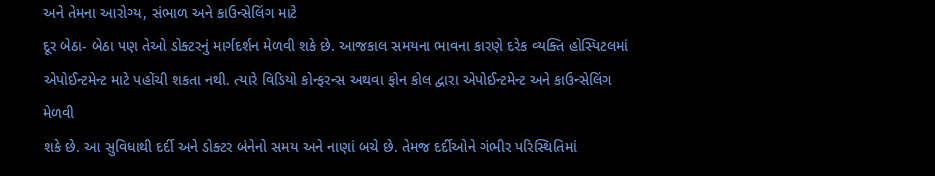અને તેમના આરોગ્ય, સંભાળ અને કાઉન્સેલિંગ માટે
દૂર બેઠા- બેઠા પણ તેઓ ડોક્ટરનું માર્ગદર્શન મેળવી શકે છે. આજકાલ સમયના ભાવના કારણે દરેક વ્યક્તિ હોસ્પિટલમાં
એપોઈન્ટમેન્ટ માટે પહોંચી શકતા નથી. ત્યારે વિડિયો કોન્ફરન્સ અથવા ફોન કોલ દ્વારા એપોઈન્ટમેન્ટ અને કાઉન્સેલિંગ મેળવી
શકે છે. આ સુવિધાથી દર્દી અને ડોક્ટર બંનેનો સમય અને નાણાં બચે છે. તેમજ દર્દીઓને ગંભીર પરિસ્થિતિમાં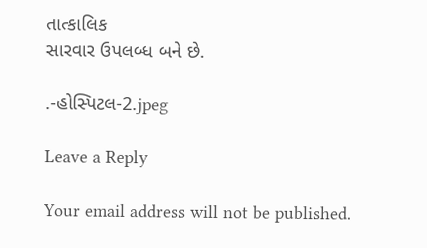તાત્કાલિક
સારવાર ઉપલબ્ધ બને છે.

.-હોસ્પિટલ-2.jpeg

Leave a Reply

Your email address will not be published.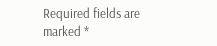Required fields are marked *